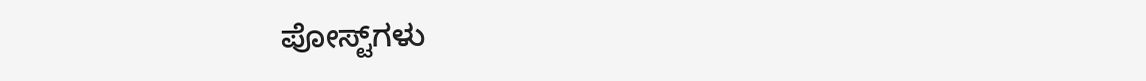ಪೋಸ್ಟ್‌ಗಳು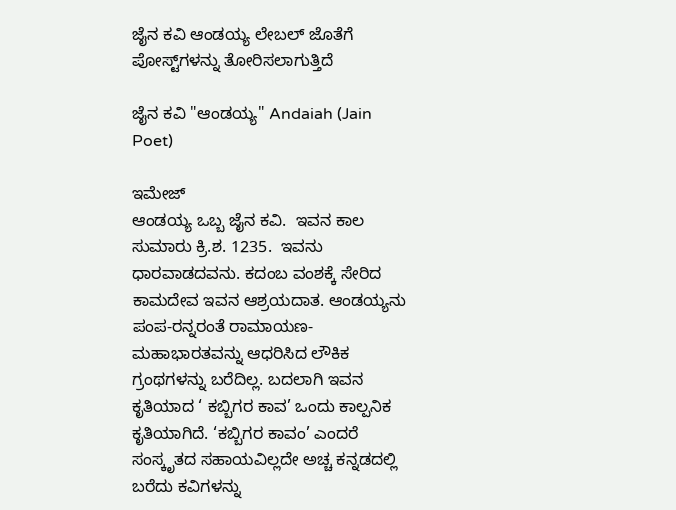ಜೈನ ಕವಿ ಆಂಡಯ್ಯ ಲೇಬಲ್ ಜೊತೆಗೆ ಪೋಸ್ಟ್‌ಗಳನ್ನು ತೋರಿಸಲಾಗುತ್ತಿದೆ

ಜೈನ ಕವಿ "ಆಂಡಯ್ಯ" Andaiah (Jain Poet)

ಇಮೇಜ್
ಆಂಡಯ್ಯ ಒಬ್ಬ ಜೈನ ಕವಿ.  ಇವನ ಕಾಲ ಸುಮಾರು ಕ್ರಿ.ಶ. 1235.  ಇವನು ಧಾರವಾಡದವನು. ಕದಂಬ ವಂಶಕ್ಕೆ ಸೇರಿದ ಕಾಮದೇವ ಇವನ ಆಶ್ರಯದಾತ. ಆಂಡಯ್ಯನು ಪಂಪ-ರನ್ನರಂತೆ ರಾಮಾಯಣ-ಮಹಾಭಾರತವನ್ನು ಆಧರಿಸಿದ ಲೌಕಿಕ ಗ್ರಂಥಗಳನ್ನು ಬರೆದಿಲ್ಲ. ಬದಲಾಗಿ ಇವನ ಕೃತಿಯಾದ ‘ ಕಬ್ಬಿಗರ ಕಾವ’ ಒಂದು ಕಾಲ್ಪನಿಕ ಕೃತಿಯಾಗಿದೆ. ‘ಕಬ್ಬಿಗರ ಕಾವಂ’ ಎಂದರೆ ಸಂಸ್ಕೃತದ ಸಹಾಯವಿಲ್ಲದೇ ಅಚ್ಚ ಕನ್ನಡದಲ್ಲಿ ಬರೆದು ಕವಿಗಳನ್ನು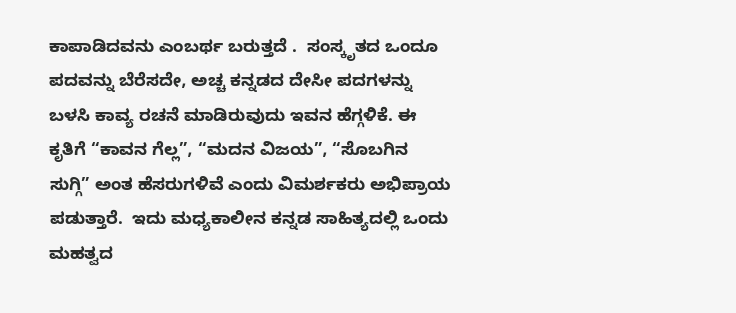ಕಾಪಾಡಿದವನು ಎಂಬರ್ಥ ಬರುತ್ತದೆ .  ಸಂಸ್ಕೃತದ ಒಂದೂ ಪದವನ್ನು ಬೆರೆಸದೇ, ಅಚ್ಚ ಕನ್ನಡದ ದೇಸೀ ಪದಗಳನ್ನು ಬಳಸಿ ಕಾವ್ಯ ರಚನೆ ಮಾಡಿರುವುದು ಇವನ ಹೆಗ್ಗಳಿಕೆ. ಈ ಕೃತಿಗೆ “ಕಾವನ ಗೆಲ್ಲ”, “ಮದನ ವಿಜಯ”, “ಸೊಬಗಿನ ಸುಗ್ಗಿ” ಅಂತ ಹೆಸರುಗಳಿವೆ ಎಂದು ವಿಮರ್ಶಕರು ಅಭಿಪ್ರಾಯ ಪಡುತ್ತಾರೆ.  ಇದು ಮಧ್ಯಕಾಲೀನ ಕನ್ನಡ ಸಾಹಿತ್ಯದಲ್ಲಿ ಒಂದು ಮಹತ್ವದ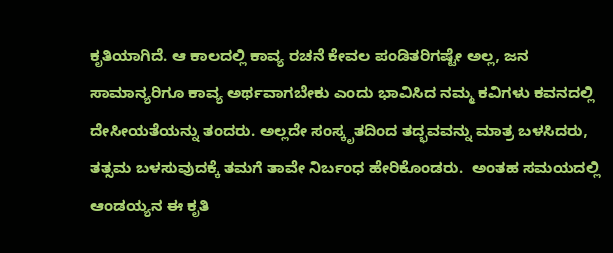ಕೃತಿಯಾಗಿದೆ. ಆ ಕಾಲದಲ್ಲಿ ಕಾವ್ಯ ರಚನೆ ಕೇವಲ ಪಂಡಿತರಿಗಷ್ಟೇ ಅಲ್ಲ, ಜನ ಸಾಮಾನ್ಯರಿಗೂ ಕಾವ್ಯ ಅರ್ಥವಾಗಬೇಕು ಎಂದು ಭಾವಿಸಿದ ನಮ್ಮ ಕವಿಗಳು ಕವನದಲ್ಲಿ ದೇಸೀಯತೆಯನ್ನು ತಂದರು. ಅಲ್ಲದೇ ಸಂಸ್ಕೃತದಿಂದ ತದ್ಭವವನ್ನು ಮಾತ್ರ ಬಳಸಿದರು, ತತ್ಸಮ ಬಳಸುವುದಕ್ಕೆ ತಮಗೆ ತಾವೇ ನಿರ್ಬಂಧ ಹೇರಿಕೊಂಡರು.  ಅಂತಹ ಸಮಯದಲ್ಲಿ ಆಂಡಯ್ಯನ ಈ ಕೃತಿ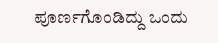ಪೂರ್ಣಗೊಂಡಿದ್ದು ಒಂದು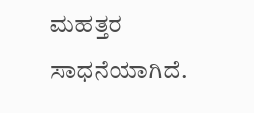ಮಹತ್ತರ ಸಾಧನೆಯಾಗಿದೆ.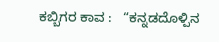ಕಬ್ಬಿಗರ ಕಾವ :   “ಕನ್ನಡದೊಳ್ಪಿನ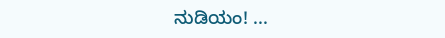ನುಡಿಯಂ! ...